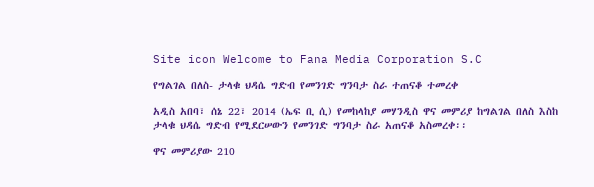Site icon Welcome to Fana Media Corporation S.C

የግልገል በለስ- ታላቁ ህዳሴ ግድብ የመንገድ ግንባታ ስራ ተጠናቆ ተመረቀ

አዲስ አበባ፣ ሰኔ 22፣ 2014 (ኤፍ ቢ ሲ) የመከላከያ መሃንዲስ ዋና መምሪያ ከግልገል በለስ እስከ ታላቁ ህዳሴ ግድብ የሚደርሠውን የመንገድ ግንባታ ስራ አጠናቆ አስመረቀ፡፡

ዋና መምሪያው 210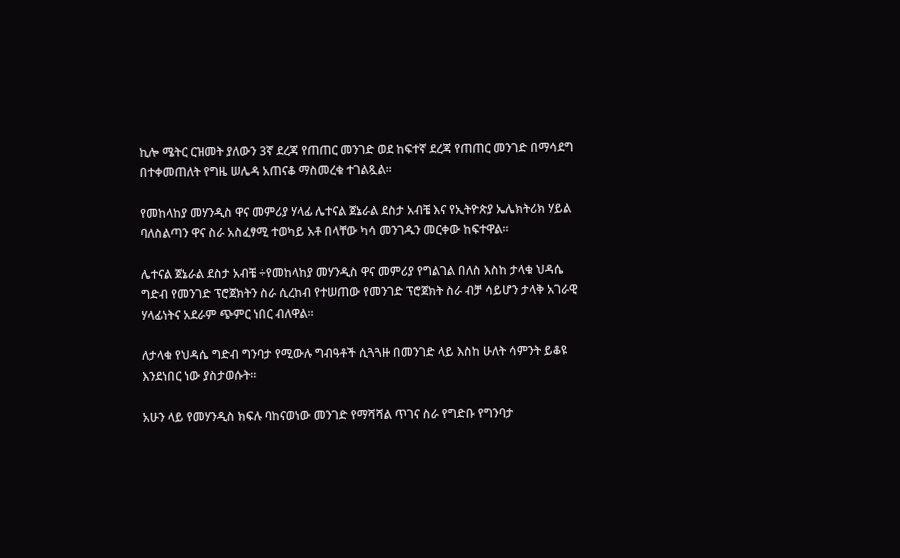ኪሎ ሜትር ርዝመት ያለውን 3ኛ ደረጃ የጠጠር መንገድ ወደ ከፍተኛ ደረጃ የጠጠር መንገድ በማሳደግ በተቀመጠለት የግዜ ሠሌዳ አጠናቆ ማስመረቁ ተገልጿል፡፡

የመከላከያ መሃንዲስ ዋና መምሪያ ሃላፊ ሌተናል ጀኔራል ደስታ አብቼ እና የኢትዮጵያ ኤሌክትሪክ ሃይል ባለስልጣን ዋና ስራ አስፈፃሚ ተወካይ አቶ በላቸው ካሳ መንገዱን መርቀው ከፍተዋል፡፡

ሌተናል ጀኔራል ደስታ አብቼ ÷የመከላከያ መሃንዲስ ዋና መምሪያ የግልገል በለስ እስከ ታላቁ ህዳሴ ግድብ የመንገድ ፕሮጀክትን ስራ ሲረከብ የተሠጠው የመንገድ ፕሮጀክት ስራ ብቻ ሳይሆን ታላቅ አገራዊ ሃላፊነትና አደራም ጭምር ነበር ብለዋል።

ለታላቁ የህዳሴ ግድብ ግንባታ የሚውሉ ግብዓቶች ሲጓጓዙ በመንገድ ላይ እስከ ሁለት ሳምንት ይቆዩ እንደነበር ነው ያስታወሱት፡፡

አሁን ላይ የመሃንዲስ ክፍሉ ባከናወነው መንገድ የማሻሻል ጥገና ስራ የግድቡ የግንባታ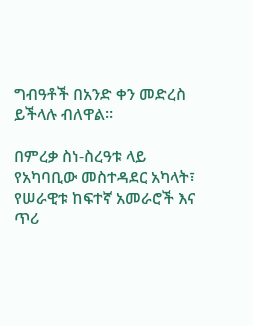ግብዓቶች በአንድ ቀን መድረስ ይችላሉ ብለዋል።

በምረቃ ስነ-ስረዓቱ ላይ የአካባቢው መስተዳደር አካላት፣ የሠራዊቱ ከፍተኛ አመራሮች እና ጥሪ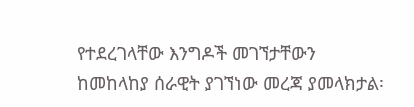የተደረገላቸው እንግዶች መገኘታቸውን ከመከላከያ ሰራዊት ያገኘነው መረጃ ያመላክታል፡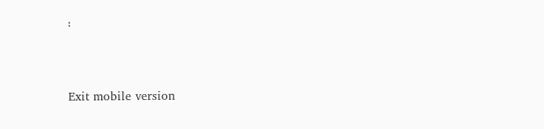፡



Exit mobile version